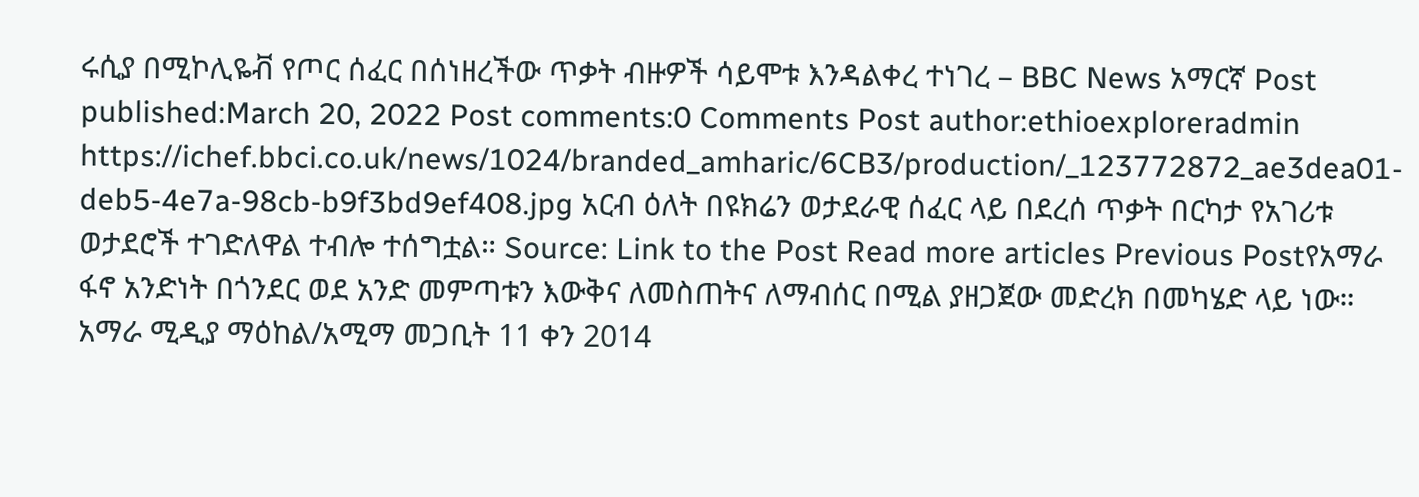ሩሲያ በሚኮሊዬቭ የጦር ሰፈር በሰነዘረችው ጥቃት ብዙዎች ሳይሞቱ እንዳልቀረ ተነገረ – BBC News አማርኛ Post published:March 20, 2022 Post comments:0 Comments Post author:ethioexploreradmin https://ichef.bbci.co.uk/news/1024/branded_amharic/6CB3/production/_123772872_ae3dea01-deb5-4e7a-98cb-b9f3bd9ef408.jpg አርብ ዕለት በዩክሬን ወታደራዊ ሰፈር ላይ በደረሰ ጥቃት በርካታ የአገሪቱ ወታደሮች ተገድለዋል ተብሎ ተሰግቷል። Source: Link to the Post Read more articles Previous Postየአማራ ፋኖ አንድነት በጎንደር ወደ አንድ መምጣቱን እውቅና ለመስጠትና ለማብሰር በሚል ያዘጋጀው መድረክ በመካሄድ ላይ ነው። አማራ ሚዲያ ማዕከል/አሚማ መጋቢት 11 ቀን 2014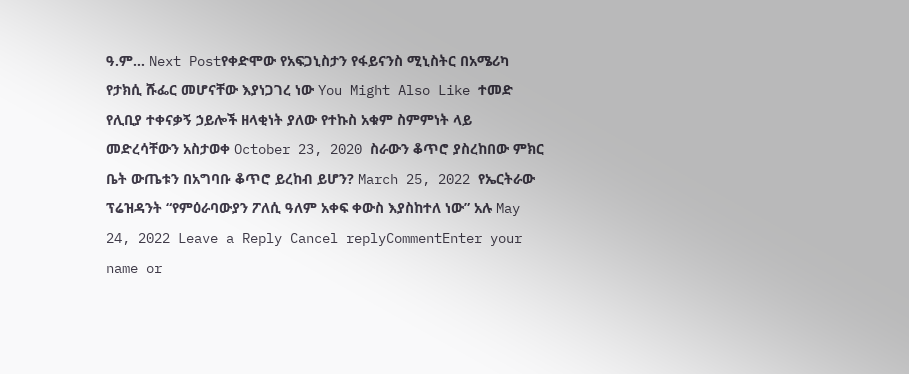ዓ.ም… Next Postየቀድሞው የአፍጋኒስታን የፋይናንስ ሚኒስትር በአሜሪካ የታክሲ ሹፌር መሆናቸው እያነጋገረ ነው You Might Also Like ተመድ የሊቢያ ተቀናቃኝ ኃይሎች ዘላቂነት ያለው የተኩስ አቁም ስምምነት ላይ መድረሳቸውን አስታወቀ October 23, 2020 ስራውን ቆጥሮ ያስረከበው ምክር ቤት ውጤቱን በአግባቡ ቆጥሮ ይረከብ ይሆን? March 25, 2022 የኤርትራው ፕሬዝዳንት “የምዕራባውያን ፖለሲ ዓለም አቀፍ ቀውስ እያስከተለ ነው” አሉ May 24, 2022 Leave a Reply Cancel replyCommentEnter your name or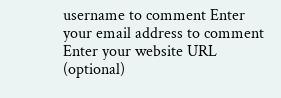username to comment Enter your email address to comment Enter your website URL (optional)